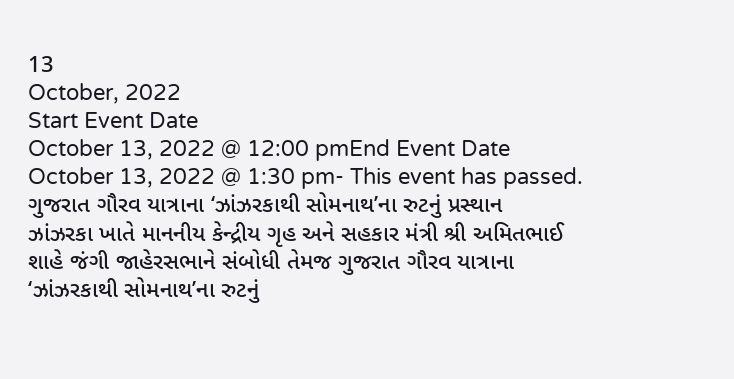13
October, 2022
Start Event Date
October 13, 2022 @ 12:00 pmEnd Event Date
October 13, 2022 @ 1:30 pm- This event has passed.
ગુજરાત ગૌરવ યાત્રાના ‘ઝાંઝરકાથી સોમનાથ’ના રુટનું પ્રસ્થાન
ઝાંઝરકા ખાતે માનનીય કેન્દ્રીય ગૃહ અને સહકાર મંત્રી શ્રી અમિતભાઈ શાહે જંગી જાહેરસભાને સંબોધી તેમજ ગુજરાત ગૌરવ યાત્રાના ‘ઝાંઝરકાથી સોમનાથ’ના રુટનું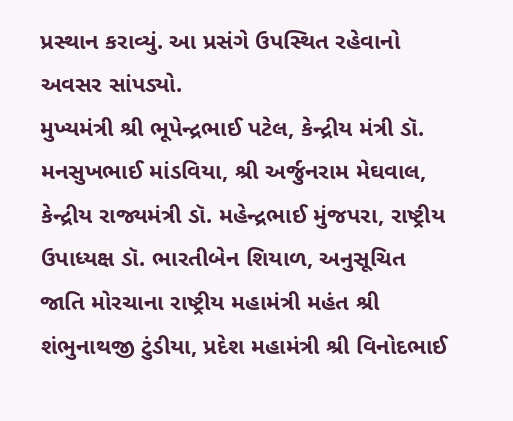પ્રસ્થાન કરાવ્યું. આ પ્રસંગે ઉપસ્થિત રહેવાનો અવસર સાંપડ્યો.
મુખ્યમંત્રી શ્રી ભૂપેન્દ્રભાઈ પટેલ, કેન્દ્રીય મંત્રી ડૉ. મનસુખભાઈ માંડવિયા, શ્રી અર્જુનરામ મેઘવાલ, કેન્દ્રીય રાજ્યમંત્રી ડૉ. મહેન્દ્રભાઈ મુંજપરા, રાષ્ટ્રીય ઉપાધ્યક્ષ ડૉ. ભારતીબેન શિયાળ, અનુસૂચિત જાતિ મોરચાના રાષ્ટ્રીય મહામંત્રી મહંત શ્રી શંભુનાથજી ટુંડીયા, પ્રદેશ મહામંત્રી શ્રી વિનોદભાઈ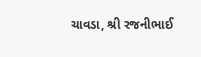ચાવડા, શ્રી રજનીભાઈ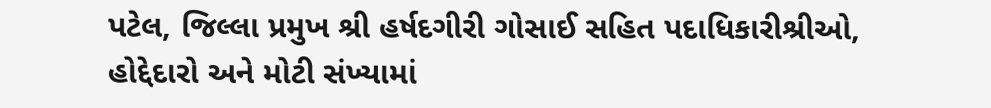પટેલ, જિલ્લા પ્રમુખ શ્રી હર્ષદગીરી ગોસાઈ સહિત પદાધિકારીશ્રીઓ, હોદ્દેદારો અને મોટી સંખ્યામાં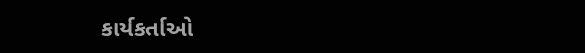કાર્યકર્તાઓ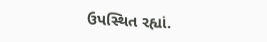ઉપસ્થિત રહ્યાં.